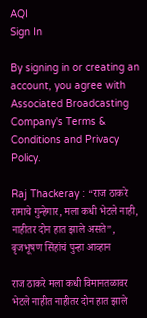AQI
Sign In

By signing in or creating an account, you agree with Associated Broadcasting Company's Terms & Conditions and Privacy Policy.

Raj Thackeray : “राज ठाकरे रामाचे गुन्हेगार, मला कधी भेटले नाही, नाहीतर दोन हात झाले असते”, बृजभूषण सिंहांचं पुन्हा आव्हान

राज ठाकरे मला कधी विमानतळावर भेटले नाहीत नाहीतर दोन हात झाले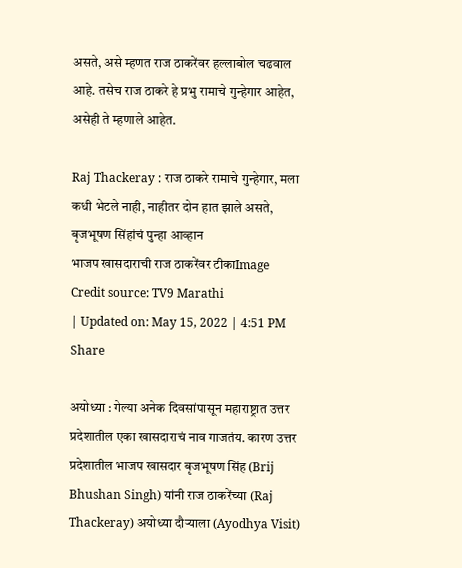असते, असे म्हणत राज ठाकरेंवर हल्लाबोल चढवाल आहे. तसेच राज ठाकरे हे प्रभु रामाचे गुन्हेगार आहेत, असेही ते म्हणाले आहेत.

Raj Thackeray : राज ठाकरे रामाचे गुन्हेगार, मला कधी भेटले नाही, नाहीतर दोन हात झाले असते, बृजभूषण सिंहांचं पुन्हा आव्हान
भाजप खासदाराची राज ठाकरेंवर टीकाImage Credit source: TV9 Marathi
| Updated on: May 15, 2022 | 4:51 PM
Share

अयोध्या : गेल्या अनेक दिवसांपासून महाराष्ट्रात उत्तर प्रदेशातील एका खासदाराचं नाव गाजतंय. कारण उत्तर प्रदेशातील भाजप खासदार बृजभूषण सिंह (Brij Bhushan Singh) यांनी राज ठाकरेंच्या (Raj Thackeray) अयोध्या दौऱ्याला (Ayodhya Visit)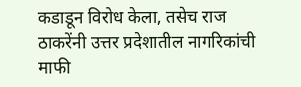कडाडून विरोध केला, तसेच राज ठाकरेंनी उत्तर प्रदेशातील नागरिकांची माफी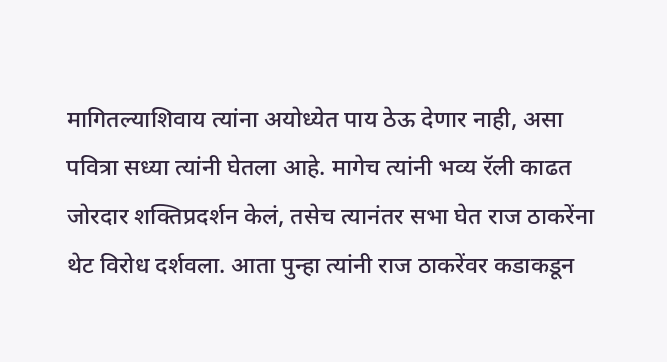मागितल्याशिवाय त्यांना अयोध्येत पाय ठेऊ देणार नाही, असा पवित्रा सध्या त्यांनी घेतला आहे. मागेच त्यांनी भव्य रॅली काढत जोरदार शक्तिप्रदर्शन केलं, तसेच त्यानंतर सभा घेत राज ठाकरेंना थेट विरोध दर्शवला. आता पुन्हा त्यांनी राज ठाकरेंवर कडाकडून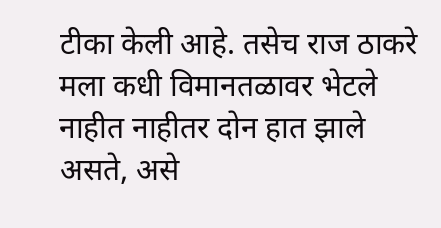टीका केली आहे. तसेच राज ठाकरे मला कधी विमानतळावर भेटले नाहीत नाहीतर दोन हात झाले असते, असे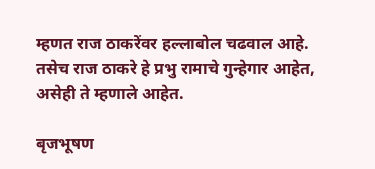म्हणत राज ठाकरेंवर हल्लाबोल चढवाल आहे. तसेच राज ठाकरे हे प्रभु रामाचे गुन्हेगार आहेत, असेही ते म्हणाले आहेत.

बृजभूषण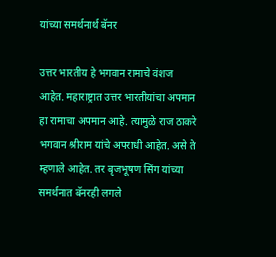यांच्या समर्थनार्थ बॅनर

उत्तर भारतीय हे भगवान रामाचे वंशज आहेत. महाराष्ट्रात उत्तर भारतीयांचा अपमान हा रामाचा अपमान आहे. त्यामुळे राज ठाकरे भगवान श्रीराम यांचे अपराधी आहेत. असे ते म्हणाले आहेत. तर बृजभूषण सिंग यांच्या समर्थनात बॅनरही लगले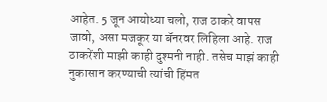आहेत. 5 जून आयोध्या चलो, राज ठाकरे वापस  जावो, असा मजकूर या बॅनरवर लिहिला आहे. राज ठाकरेंशी माझी काही दुश्मनी नाही. तसेच माझं काही नुकासान करण्याची त्यांची हिंमत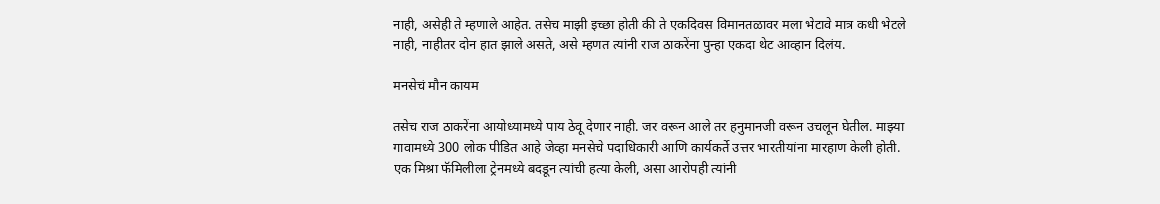नाही, असेही ते म्हणाले आहेत. तसेच माझी इच्छा होती की ते एकदिवस विमानतळावर मला भेटावे मात्र कधी भेटले नाही, नाहीतर दोन हात झाले असते, असे म्हणत त्यांनी राज ठाकरेंना पुन्हा एकदा थेट आव्हान दिलंय.

मनसेचं मौन कायम

तसेच राज ठाकरेंना आयोध्यामध्ये पाय ठेवू देणार नाही. जर वरून आले तर हनुमानजी वरून उचलून घेतील. माझ्या गावामध्ये 300 लोक पीडित आहे जेव्हा मनसेचे पदाधिकारी आणि कार्यकर्ते उत्तर भारतीयांना मारहाण केली होती. एक मिश्रा फॅमिलीला ट्रेनमध्ये बदडून त्यांची हत्या केली, असा आरोपही त्यांनी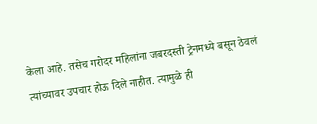केला आहे. तसेच गरोदर महिलांना जबरदस्ती ट्रेनमध्ये बसून ठेवलं त्यांच्यावर उपचार होऊ दिले नाहीत. त्यामुळे ही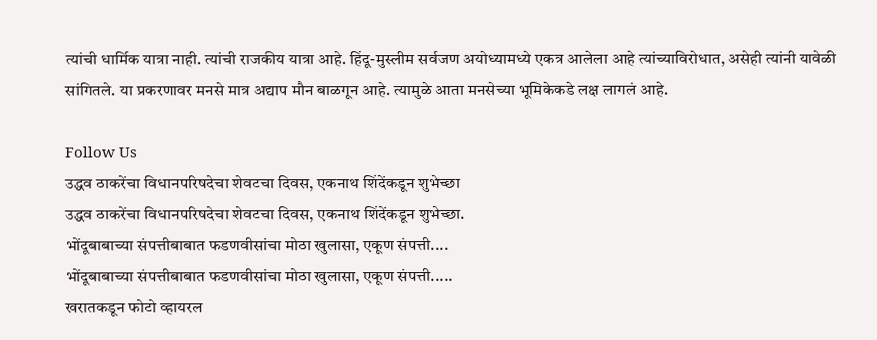त्यांची धार्मिक यात्रा नाही. त्यांची राजकीय यात्रा आहे. हिंदू-मुस्लीम सर्वजण अयोध्यामध्ये एकत्र आलेला आहे त्यांच्याविरोधात, असेही त्यांनी यावेळी सांगितले. या प्रकरणावर मनसे मात्र अद्याप मौन बाळगून आहे. त्यामुळे आता मनसेच्या भूमिकेकडे लक्ष लागलं आहे.

Follow Us
उद्धव ठाकरेंचा विधानपरिषदेचा शेवटचा दिवस, एकनाथ शिंदेंकडून शुभेच्छा
उद्धव ठाकरेंचा विधानपरिषदेचा शेवटचा दिवस, एकनाथ शिंदेंकडून शुभेच्छा.
भोंदूबाबाच्या संपत्तीबाबात फडणवीसांचा मोठा खुलासा, एकूण संपत्ती....
भोंदूबाबाच्या संपत्तीबाबात फडणवीसांचा मोठा खुलासा, एकूण संपत्ती.....
खरातकडून फोटो व्हायरल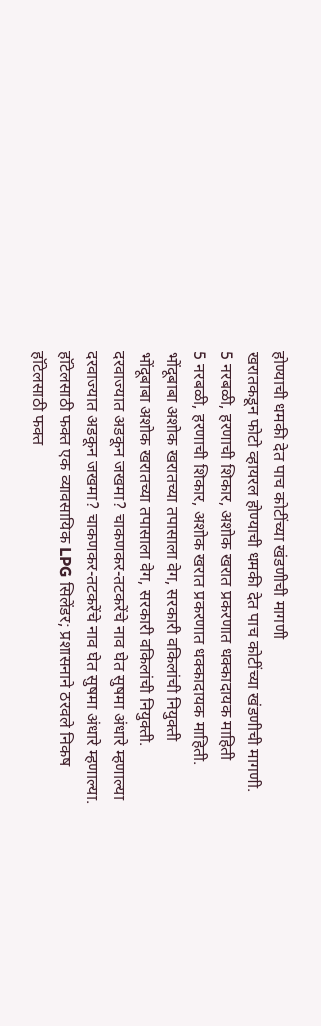होण्याची धमकी देत पाच कोटींच्या खंडणीची मागणी
खरातकडून फोटो व्हायरल होण्याची धमकी देत पाच कोटींच्या खंडणीची मागणी.
5 नरबळी, हरणाची शिकार, अशोक खरात प्रकरणात धक्कादायक माहिती
5 नरबळी, हरणाची शिकार, अशोक खरात प्रकरणात धक्कादायक माहिती.
भोंदूबाबा अशोक खरातच्या तपासाला वेग, सरकारी वकिलांची नियुक्ती
भोंदूबाबा अशोक खरातच्या तपासाला वेग, सरकारी वकिलांची नियुक्ती.
दरवाज्यात अडकून जखमा? चाकणकर-तटकरेंचे नाव घेत सुषमा अंधारे म्हणाल्या
दरवाज्यात अडकून जखमा? चाकणकर-तटकरेंचे नाव घेत सुषमा अंधारे म्हणाल्या.
हॉटेलसाठी फक्त एक व्यावसायिक LPG सिलेंडर; प्रशासनाने ठरवले निकष
हॉटेलसाठी फक्त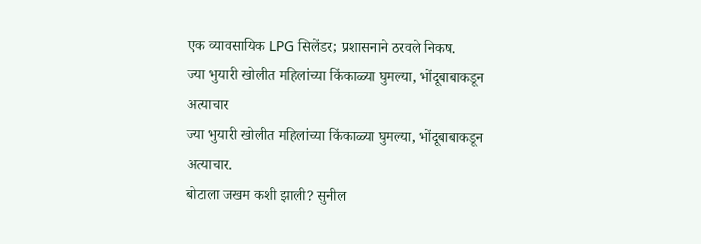एक व्यावसायिक LPG सिलेंडर; प्रशासनाने ठरवले निकष.
ज्या भुयारी खोलीत महिलांच्या किंकाळ्या घुमल्या, भोंदूबाबाकडून अत्याचार
ज्या भुयारी खोलीत महिलांच्या किंकाळ्या घुमल्या, भोंदूबाबाकडून अत्याचार.
बोटाला जखम कशी झाली? सुनील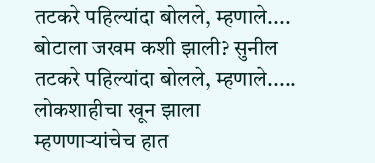तटकरे पहिल्यांदा बोलले, म्हणाले....
बोटाला जखम कशी झाली? सुनील तटकरे पहिल्यांदा बोलले, म्हणाले.....
लोकशाहीचा खून झाला म्हणणाऱ्यांचेच हात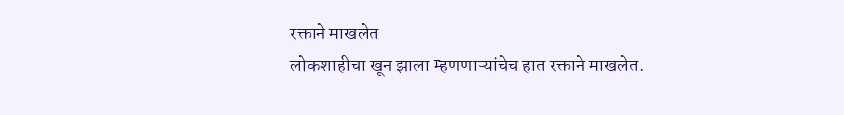रक्ताने माखलेत
लोकशाहीचा खून झाला म्हणणाऱ्यांचेच हात रक्ताने माखलेत.